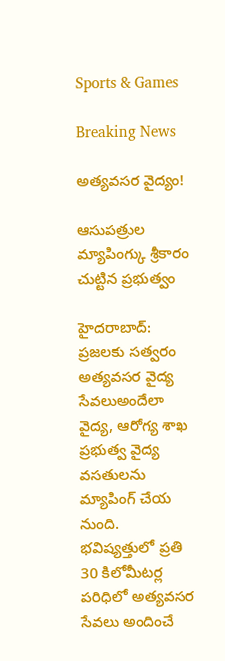Sports & Games

Breaking News

అత్యవసర వైద్యం!

ఆసుపత్రుల మ్యాపింగ్కు శ్రీకారం చుట్టిన ప్రభుత్వం

హైదరాబాద్: ప్రజలకు సత్వరం అత్యవసర వైద్య సేవలుఅందేలా వైద్య, ఆరోగ్య శాఖ ప్రభుత్వ వైద్య వసతులను మ్యాపింగ్ చేయ నుంది. భవిష్యత్తులో ప్రతి 30 కిలోమీటర్ల పరిధిలో అత్యవసర సేవలు అందించే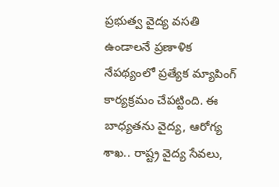ప్రభుత్వ వైద్య వసతి ఉండాలనే ప్రణాళిక నేపథ్యంలో ప్రత్యేక మ్యాపింగ్ కార్యక్రమం చేపట్టింది. ఈ బాధ్యతను వైద్య, ఆరోగ్య శాఖ.. రాష్ట్ర వైద్య సేవలు,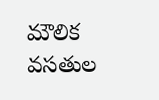మౌలిక వసతుల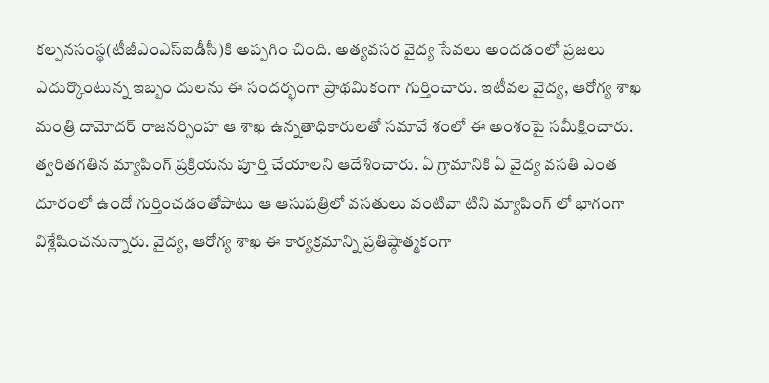కల్పనసంస్థ(టీజీఎంఎస్ఐడీసీ)కి అప్పగిం చింది. అత్యవసర వైద్య సేవలు అందడంలో ప్రజలు ఎదుర్కొంటున్న ఇబ్బం దులను ఈ సందర్భంగా ప్రాథమికంగా గుర్తించారు. ఇటీవల వైద్య, ఆరోగ్య శాఖ మంత్రి దామోదర్ రాజనర్సింహ ఆ శాఖ ఉన్నతాధికారులతో సమావే శంలో ఈ అంశంపై సమీక్షించారు. త్వరితగతిన మ్యాపింగ్ ప్రక్రియను పూర్తి చేయాలని ఆదేశించారు. ఏ గ్రామానికి ఏ వైద్య వసతి ఎంత దూరంలో ఉందో గుర్తించడంతోపాటు ఆ ఆసుపత్రిలో వసతులు వంటివా టిని మ్యాపింగ్ లో భాగంగా విశ్లేషించనున్నారు. వైద్య, ఆరోగ్య శాఖ ఈ కార్యక్రమాన్ని ప్రతిష్ఠాత్మకంగా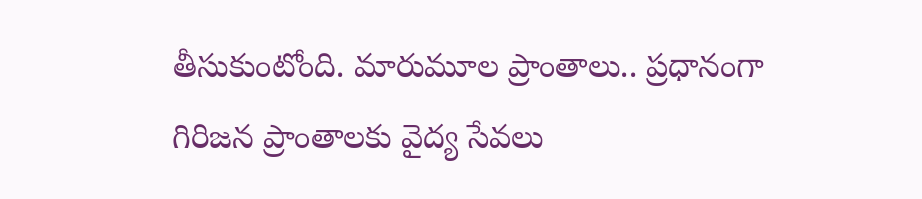తీసుకుంటోంది. మారుమూల ప్రాంతాలు.. ప్రధానంగా గిరిజన ప్రాంతాలకు వైద్య సేవలు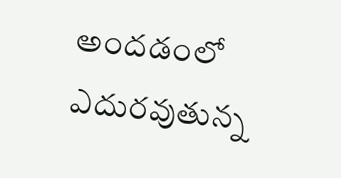అందడంలో ఎదురవుతున్న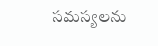సమస్యలను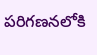పరిగణనలోకి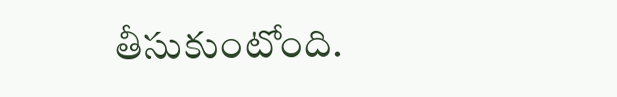తీసుకుంటోంది.